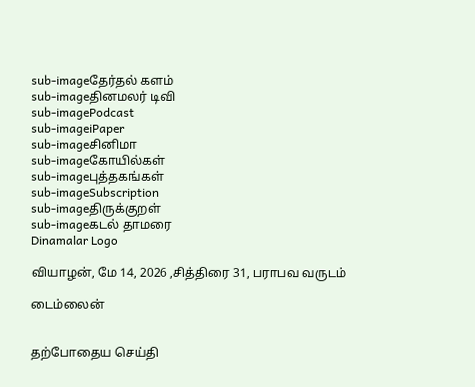sub-imageதேர்தல் களம்
sub-imageதினமலர் டிவி
sub-imagePodcast
sub-imageiPaper
sub-imageசினிமா
sub-imageகோயில்கள்
sub-imageபுத்தகங்கள்
sub-imageSubscription
sub-imageதிருக்குறள்
sub-imageகடல் தாமரை
Dinamalar Logo

வியாழன், மே 14, 2026 ,சித்திரை 31, பராபவ வருடம்

டைம்லைன்


தற்போதைய செய்தி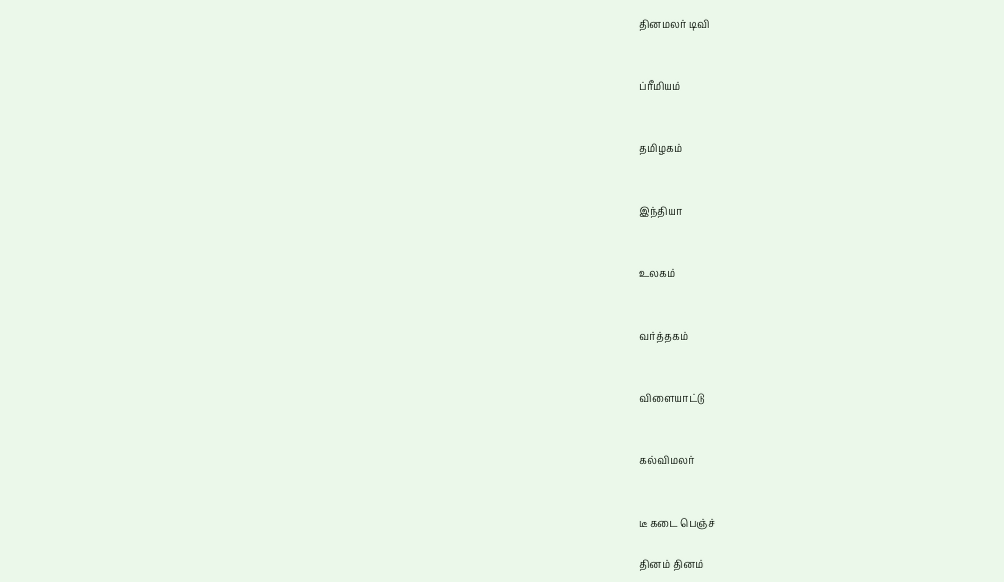தினமலர் டிவி


ப்ரீமியம்


தமிழகம்


இந்தியா


உலகம்


வர்த்தகம்


விளையாட்டு


கல்விமலர்


டீ கடை பெஞ்ச்

தினம் தினம்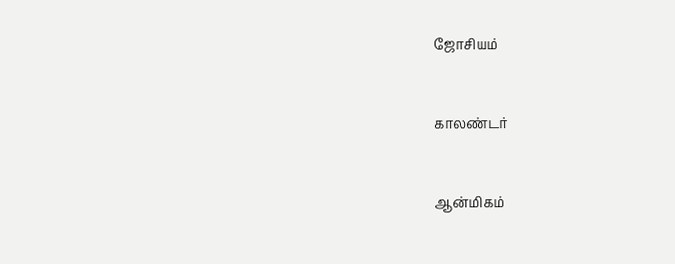ஜோசியம்


காலண்டர்


ஆன்மிகம்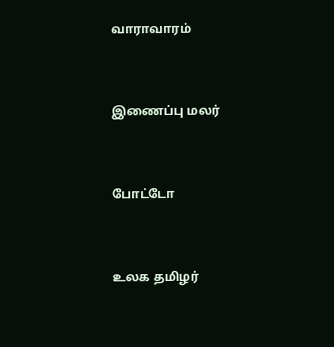வாராவாரம்


இணைப்பு மலர்


போட்டோ


உலக தமிழர்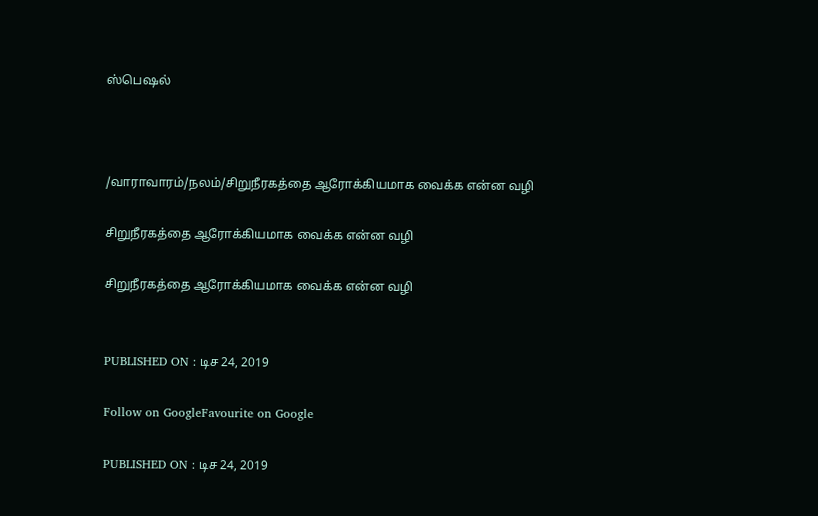ஸ்பெஷல்



/வாராவாரம்/நலம்/சிறுநீரகத்தை ஆரோக்கியமாக வைக்க என்ன வழி

சிறுநீரகத்தை ஆரோக்கியமாக வைக்க என்ன வழி

சிறுநீரகத்தை ஆரோக்கியமாக வைக்க என்ன வழி


PUBLISHED ON : டிச 24, 2019

Follow on GoogleFavourite on Google

PUBLISHED ON : டிச 24, 2019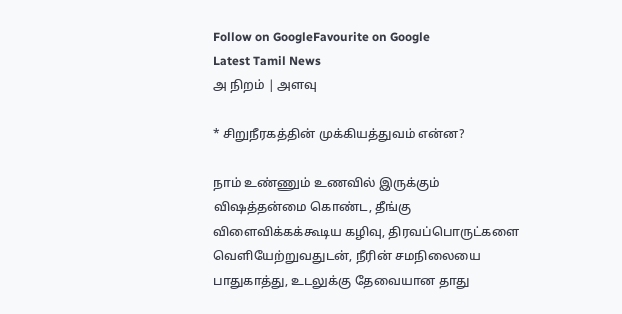Follow on GoogleFavourite on Google
Latest Tamil News
அ நிறம் | அளவு

* சிறுநீரகத்தின் முக்கியத்துவம் என்ன?

நாம் உண்ணும் உணவில் இருக்கும் விஷத்தன்மை கொண்ட, தீங்கு விளைவிக்கக்கூடிய கழிவு, திரவப்பொருட்களை வெளியேற்றுவதுடன், நீரின் சமநிலையை பாதுகாத்து, உடலுக்கு தேவையான தாது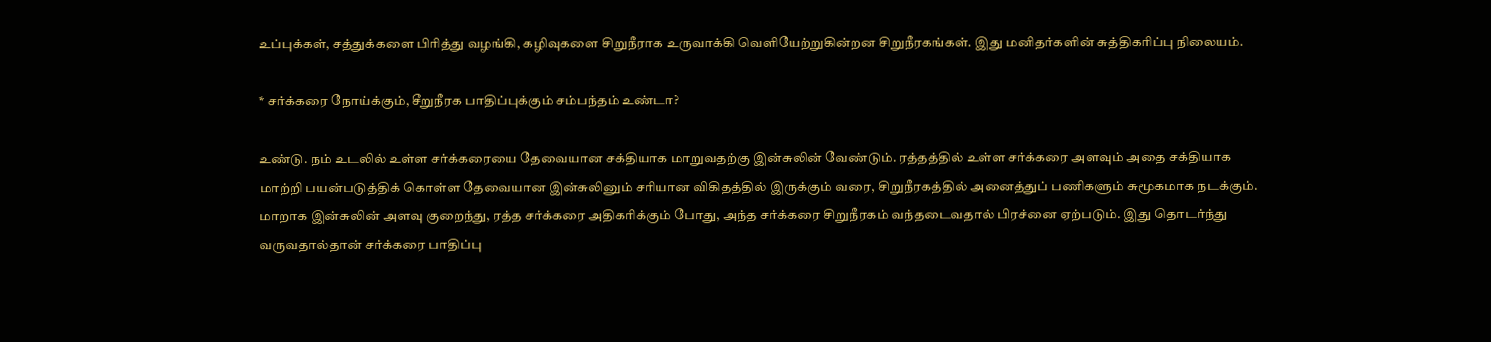உப்புக்கள், சத்துக்களை பிரித்து வழங்கி, கழிவுகளை சிறுநீராக உருவாக்கி வெளியேற்றுகின்றன சிறுநீரகங்கள். இது மனிதர்களின் சுத்திகரிப்பு நிலையம்.

* சர்க்கரை நோய்க்கும், சீறுநீரக பாதிப்புக்கும் சம்பந்தம் உண்டா?

உண்டு. நம் உடலில் உள்ள சர்க்கரையை தேவையான சக்தியாக மாறுவதற்கு இன்சுலின் வேண்டும். ரத்தத்தில் உள்ள சர்க்கரை அளவும் அதை சக்தியாக மாற்றி பயன்படுத்திக் கொள்ள தேவையான இன்சுலினும் சரியான விகிதத்தில் இருக்கும் வரை, சிறுநீரகத்தில் அனைத்துப் பணிகளும் சுமூகமாக நடக்கும். மாறாக இன்சுலின் அளவு குறைந்து, ரத்த சர்க்கரை அதிகரிக்கும் போது, அந்த சர்க்கரை சிறுநீரகம் வந்தடைவதால் பிரச்னை ஏற்படும். இது தொடர்ந்து வருவதால்தான் சர்க்கரை பாதிப்பு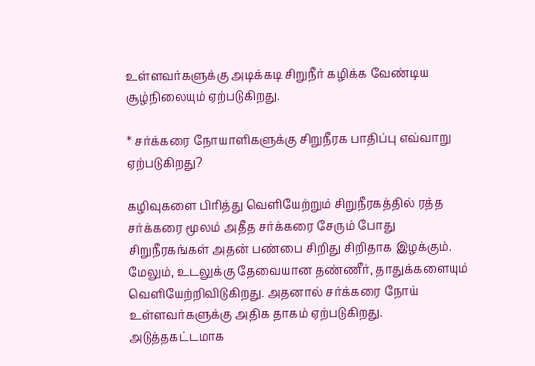உள்ளவர்களுக்கு அடிக்கடி சிறுநீர் கழிக்க வேண்டிய சூழ்நிலையும் ஏற்படுகிறது.

* சர்க்கரை நோயாளிகளுக்கு சிறுநீரக பாதிப்பு எவ்வாறு ஏற்படுகிறது?

கழிவுகளை பிரித்து வெளியேற்றும் சிறுநீரகத்தில் ரத்த சர்க்கரை மூலம் அதீத சர்க்கரை சேரும் போது சிறுநீரகங்கள் அதன் பண்பை சிறிது சிறிதாக இழக்கும். மேலும், உடலுக்கு தேவையான தண்ணீர், தாதுக்களையும் வெளியேற்றிவிடுகிறது. அதனால் சர்க்கரை நோய் உள்ளவர்களுக்கு அதிக தாகம் ஏற்படுகிறது. அடுத்தகட்டமாக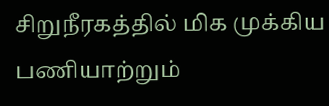சிறுநீரகத்தில் மிக முக்கிய பணியாற்றும்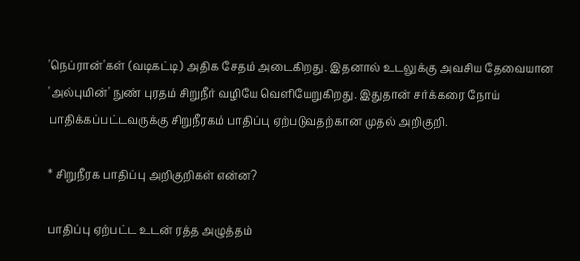'நெப்ரான்'கள் (வடிகட்டி) அதிக சேதம் அடைகிறது. இதனால் உடலுக்கு அவசிய தேவையான 'அல்புமின்' நுண் புரதம் சிறுநீர் வழியே வெளியேறுகிறது. இதுதான் சர்க்கரை நோய் பாதிக்கப்பட்டவருக்கு சிறுநீரகம் பாதிப்பு ஏற்படுவதற்கான முதல் அறிகுறி.

* சிறுநீரக பாதிப்பு அறிகுறிகள் என்ன?

பாதிப்பு ஏற்பட்ட உடன் ரத்த அழுத்தம்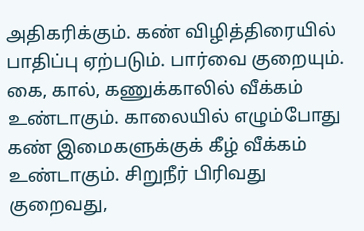அதிகரிக்கும். கண் விழித்திரையில் பாதிப்பு ஏற்படும். பார்வை குறையும். கை, கால், கணுக்காலில் வீக்கம் உண்டாகும். காலையில் எழும்போது கண் இமைகளுக்குக் கீழ் வீக்கம் உண்டாகும். சிறுநீர் பிரிவது குறைவது,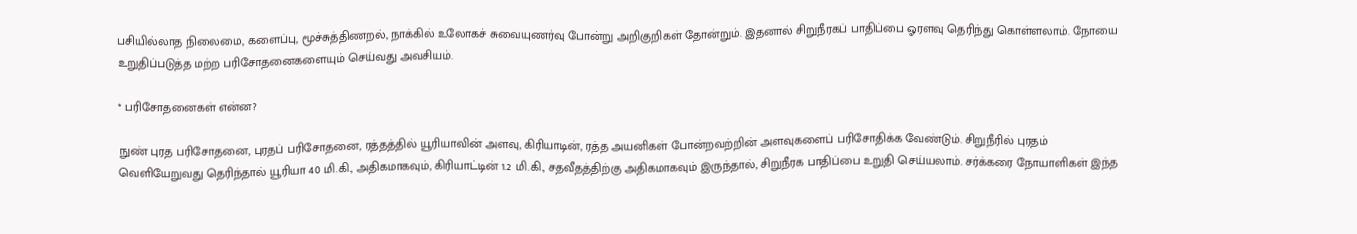பசியில்லாத நிலைமை, களைப்பு, மூச்சுத்திணறல், நாக்கில் உலோகச் சுவையுணர்வு போன்று அறிகுறிகள் தோன்றும். இதனால் சிறுநீரகப் பாதிப்பை ஓரளவு தெரிந்து கொள்ளலாம். நோயை உறுதிப்படுத்த மற்ற பரிசோதனைகளையும் செய்வது அவசியம்.

* பரிசோதனைகள் என்ன?

நுண் புரத பரிசோதனை, புரதப் பரிசோதனை, ரத்தத்தில் யூரியாவின் அளவு, கிரியாடின், ரத்த அயனிகள் போன்றவற்றின் அளவுகளைப் பரிசோதிக்க வேண்டும். சிறுநீரில் புரதம் வெளியேறுவது தெரிந்தால் யூரியா 40 மி.கி., அதிகமாகவும், கிரியாட்டின் 1.2 மி.கி., சதவீதத்திற்கு அதிகமாகவும் இருந்தால், சிறுநீரக பாதிப்பை உறுதி செய்யலாம். சர்க்கரை நோயாளிகள் இந்த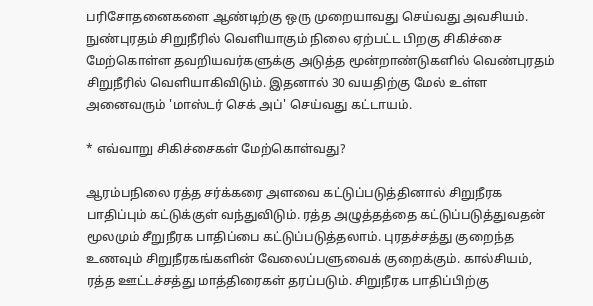பரிசோதனைகளை ஆண்டிற்கு ஒரு முறையாவது செய்வது அவசியம். நுண்புரதம் சிறுநீரில் வெளியாகும் நிலை ஏற்பட்ட பிறகு சிகிச்சை மேற்கொள்ள தவறியவர்களுக்கு அடுத்த மூன்றாண்டுகளில் வெண்புரதம் சிறுநீரில் வெளியாகிவிடும். இதனால் 30 வயதிற்கு மேல் உள்ள அனைவரும் 'மாஸ்டர் செக் அப்' செய்வது கட்டாயம்.

* எவ்வாறு சிகிச்சைகள் மேற்கொள்வது?

ஆரம்பநிலை ரத்த சர்க்கரை அளவை கட்டுப்படுத்தினால் சிறுநீரக பாதிப்பும் கட்டுக்குள் வந்துவிடும். ரத்த அழுத்தத்தை கட்டுப்படுத்துவதன் மூலமும் சீறுநீரக பாதிப்பை கட்டுப்படுத்தலாம். புரதச்சத்து குறைந்த உணவும் சிறுநீரகங்களின் வேலைப்பளுவைக் குறைக்கும். கால்சியம், ரத்த ஊட்டச்சத்து மாத்திரைகள் தரப்படும். சிறுநீரக பாதிப்பிற்கு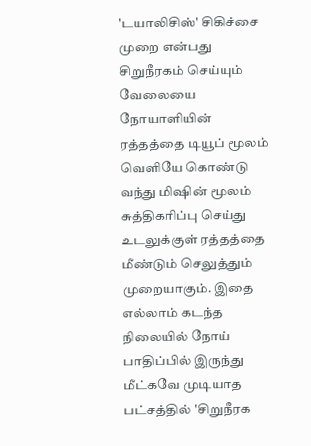'டயாலிசிஸ்' சிகிச்சை முறை என்பது சிறுநீரகம் செய்யும் வேலையை நோயாளியின் ரத்தத்தை டியூப் மூலம் வெளியே கொண்டு வந்து மிஷின் மூலம் சுத்திகரிப்பு செய்து உடலுக்குள் ரத்தத்தை மீண்டும் செலுத்தும் முறையாகும். இதை எல்லாம் கடந்த நிலையில் நோய் பாதிப்பில் இருந்து மீட்கவே முடியாத பட்சத்தில் 'சிறுநீரக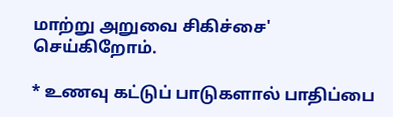மாற்று அறுவை சிகிச்சை' செய்கிறோம்.

* உணவு கட்டுப் பாடுகளால் பாதிப்பை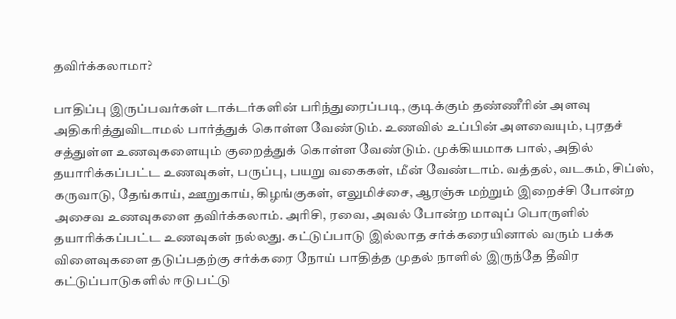தவிர்க்கலாமா?

பாதிப்பு இருப்பவர்கள் டாக்டர்களின் பரிந்துரைப்படி, குடிக்கும் தண்ணீரின் அளவு அதிகரித்துவிடாமல் பார்த்துக் கொள்ள வேண்டும். உணவில் உப்பின் அளவையும், புரதச் சத்துள்ள உணவுகளையும் குறைத்துக் கொள்ள வேண்டும். முக்கியமாக பால், அதில் தயாரிக்கப்பட்ட உணவுகள், பருப்பு, பயறு வகைகள், மீன் வேண்டாம். வத்தல், வடகம், சிப்ஸ், கருவாடு, தேங்காய், ஊறுகாய், கிழங்குகள், எலுமிச்சை, ஆரஞ்சு மற்றும் இறைச்சி போன்ற அசைவ உணவுகளை தவிர்க்கலாம். அரிசி, ரவை, அவல் போன்ற மாவுப் பொருளில் தயாரிக்கப்பட்ட உணவுகள் நல்லது. கட்டுப்பாடு இல்லாத சர்க்கரையினால் வரும் பக்க விளைவுகளை தடுப்பதற்கு சர்க்கரை நோய் பாதித்த முதல் நாளில் இருந்தே தீவிர கட்டுப்பாடுகளில் ஈடுபட்டு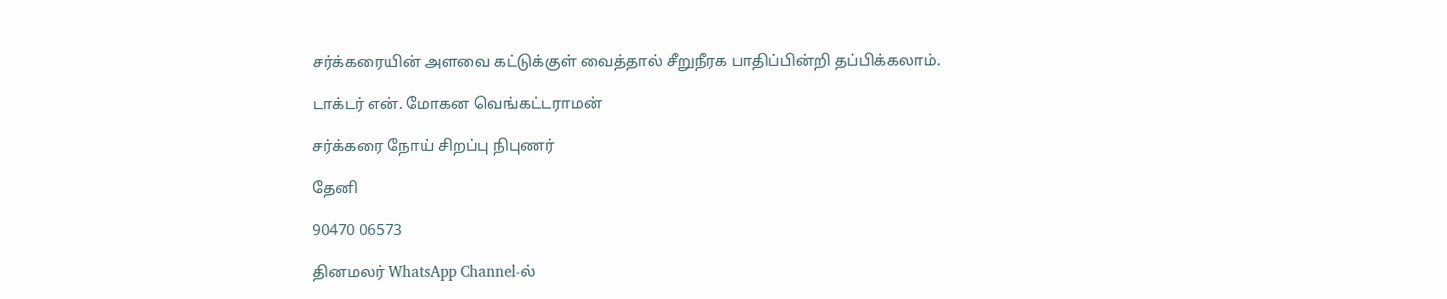சர்க்கரையின் அளவை கட்டுக்குள் வைத்தால் சீறுநீரக பாதிப்பின்றி தப்பிக்கலாம்.

டாக்டர் என். மோகன வெங்கட்டராமன்

சர்க்கரை நோய் சிறப்பு நிபுணர்

தேனி

90470 06573

தினமலர் WhatsApp Channel-ல்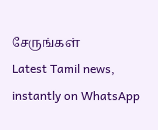சேருங்கள்
Latest Tamil news, instantly on WhatsApp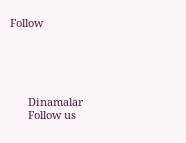Follow





      Dinamalar
      Follow us